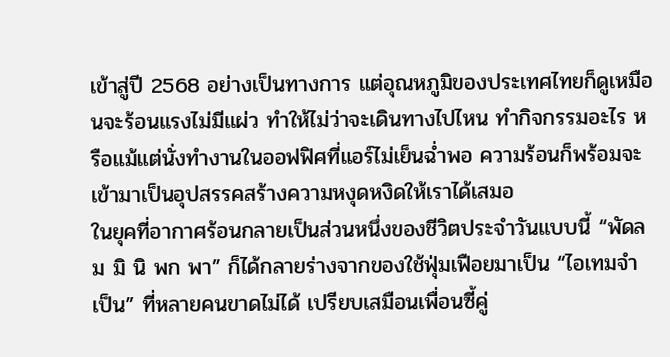เข้าสู่ปี 2568 อย่างเป็นทางการ แต่อุณหภูมิของประเทศไทยก็ดูเหมือนจะร้อนแรงไม่มีแผ่ว ทำให้ไม่ว่าจะเดินทางไปไหน ทำกิจกรรมอะไร หรือแม้แต่นั่งทำงานในออฟฟิศที่แอร์ไม่เย็นฉ่ำพอ ความร้อนก็พร้อมจะเข้ามาเป็นอุปสรรคสร้างความหงุดหงิดให้เราได้เสมอ
ในยุคที่อากาศร้อนกลายเป็นส่วนหนึ่งของชีวิตประจำวันแบบนี้ “พัดลม มิ นิ พก พา” ก็ได้กลายร่างจากของใช้ฟุ่มเฟือยมาเป็น “ไอเทมจำเป็น” ที่หลายคนขาดไม่ได้ เปรียบเสมือนเพื่อนซี้คู่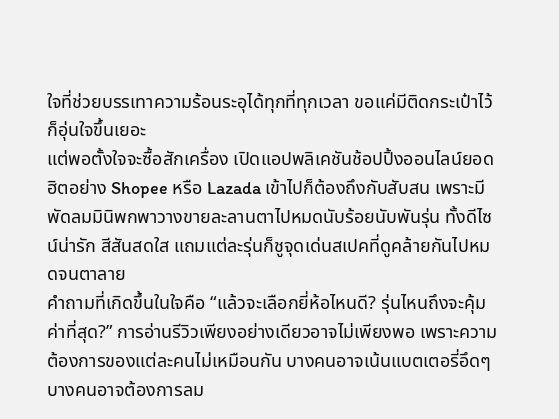ใจที่ช่วยบรรเทาความร้อนระอุได้ทุกที่ทุกเวลา ขอแค่มีติดกระเป๋าไว้ก็อุ่นใจขึ้นเยอะ
แต่พอตั้งใจจะซื้อสักเครื่อง เปิดแอปพลิเคชันช้อปปิ้งออนไลน์ยอดฮิตอย่าง Shopee หรือ Lazada เข้าไปก็ต้องถึงกับสับสน เพราะมีพัดลมมินิพกพาวางขายละลานตาไปหมดนับร้อยนับพันรุ่น ทั้งดีไซน์น่ารัก สีสันสดใส แถมแต่ละรุ่นก็ชูจุดเด่นสเปคที่ดูคล้ายกันไปหมดจนตาลาย
คำถามที่เกิดขึ้นในใจคือ “แล้วจะเลือกยี่ห้อไหนดี? รุ่นไหนถึงจะคุ้มค่าที่สุด?” การอ่านรีวิวเพียงอย่างเดียวอาจไม่เพียงพอ เพราะความต้องการของแต่ละคนไม่เหมือนกัน บางคนอาจเน้นแบตเตอรี่อึดๆ บางคนอาจต้องการลม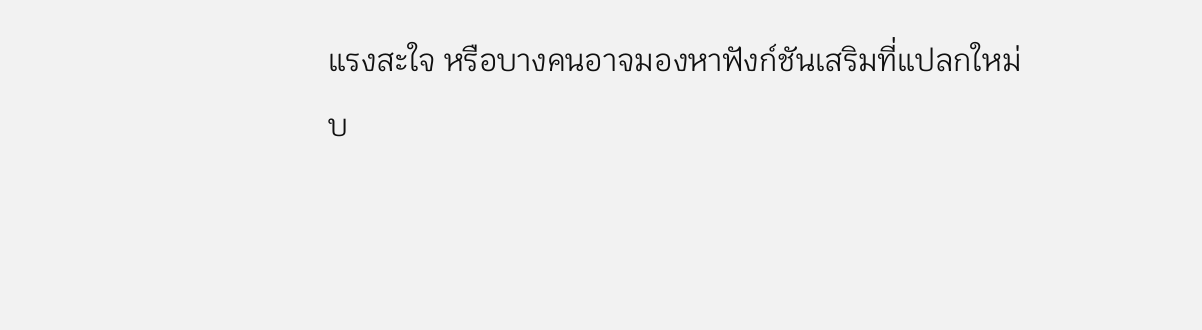แรงสะใจ หรือบางคนอาจมองหาฟังก์ชันเสริมที่แปลกใหม่
บ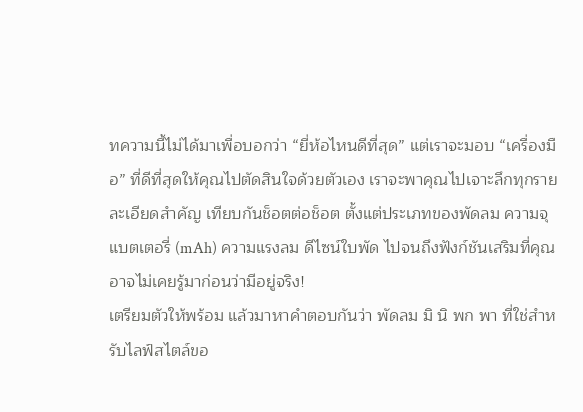ทความนี้ไม่ได้มาเพื่อบอกว่า “ยี่ห้อไหนดีที่สุด” แต่เราจะมอบ “เครื่องมือ” ที่ดีที่สุดให้คุณไปตัดสินใจด้วยตัวเอง เราจะพาคุณไปเจาะลึกทุกรายละเอียดสำคัญ เทียบกันช็อตต่อช็อต ตั้งแต่ประเภทของพัดลม ความจุแบตเตอรี่ (mAh) ความแรงลม ดีไซน์ใบพัด ไปจนถึงฟังก์ชันเสริมที่คุณอาจไม่เคยรู้มาก่อนว่ามีอยู่จริง!
เตรียมตัวให้พร้อม แล้วมาหาคำตอบกันว่า พัดลม มิ นิ พก พา ที่ใช่สำหรับไลฟ์สไตล์ขอ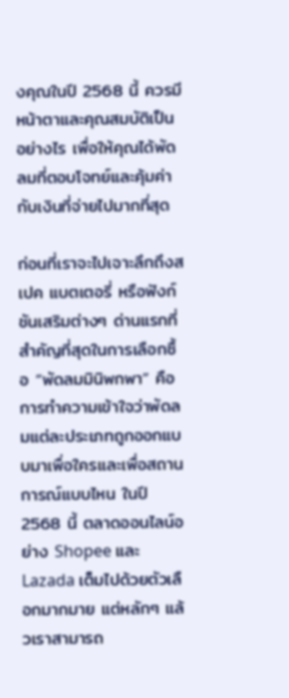งคุณในปี 2568 นี้ ควรมีหน้าตาและคุณสมบัติเป็นอย่างไร เพื่อให้คุณได้พัดลมที่ตอบโจทย์และคุ้มค่ากับเงินที่จ่ายไปมากที่สุด

ก่อนที่เราจะไปเจาะลึกถึงสเปค แบตเตอรี่ หรือฟังก์ชันเสริมต่างๆ ด่านแรกที่สำคัญที่สุดในการเลือกซื้อ “พัดลมมินิพกพา” คือการทำความเข้าใจว่าพัดลมแต่ละประเภทถูกออกแบบมาเพื่อใครและเพื่อสถานการณ์แบบไหน ในปี 2568 นี้ ตลาดออนไลน์อย่าง Shopee และ Lazada เต็มไปด้วยตัวเลือกมากมาย แต่หลักๆ แล้วเราสามารถ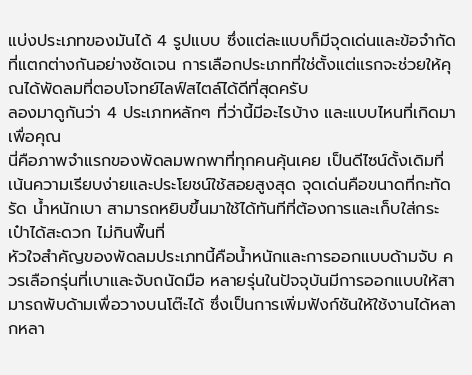แบ่งประเภทของมันได้ 4 รูปแบบ ซึ่งแต่ละแบบก็มีจุดเด่นและข้อจำกัดที่แตกต่างกันอย่างชัดเจน การเลือกประเภทที่ใช่ตั้งแต่แรกจะช่วยให้คุณได้พัดลมที่ตอบโจทย์ไลฟ์สไตล์ได้ดีที่สุดครับ
ลองมาดูกันว่า 4 ประเภทหลักๆ ที่ว่านี้มีอะไรบ้าง และแบบไหนที่เกิดมาเพื่อคุณ
นี่คือภาพจำแรกของพัดลมพกพาที่ทุกคนคุ้นเคย เป็นดีไซน์ดั้งเดิมที่เน้นความเรียบง่ายและประโยชน์ใช้สอยสูงสุด จุดเด่นคือขนาดที่กะทัดรัด น้ำหนักเบา สามารถหยิบขึ้นมาใช้ได้ทันทีที่ต้องการและเก็บใส่กระเป๋าได้สะดวก ไม่กินพื้นที่
หัวใจสำคัญของพัดลมประเภทนี้คือน้ำหนักและการออกแบบด้ามจับ ควรเลือกรุ่นที่เบาและจับถนัดมือ หลายรุ่นในปัจจุบันมีการออกแบบให้สามารถพับด้ามเพื่อวางบนโต๊ะได้ ซึ่งเป็นการเพิ่มฟังก์ชันให้ใช้งานได้หลากหลา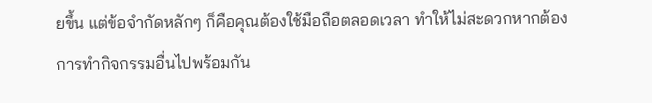ยขึ้น แต่ข้อจำกัดหลักๆ ก็คือคุณต้องใช้มือถือตลอดเวลา ทำให้ไม่สะดวกหากต้องการทำกิจกรรมอื่นไปพร้อมกัน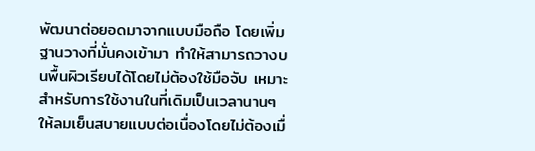พัฒนาต่อยอดมาจากแบบมือถือ โดยเพิ่มฐานวางที่มั่นคงเข้ามา ทำให้สามารถวางบนพื้นผิวเรียบได้โดยไม่ต้องใช้มือจับ เหมาะสำหรับการใช้งานในที่เดิมเป็นเวลานานๆ ให้ลมเย็นสบายแบบต่อเนื่องโดยไม่ต้องเมื่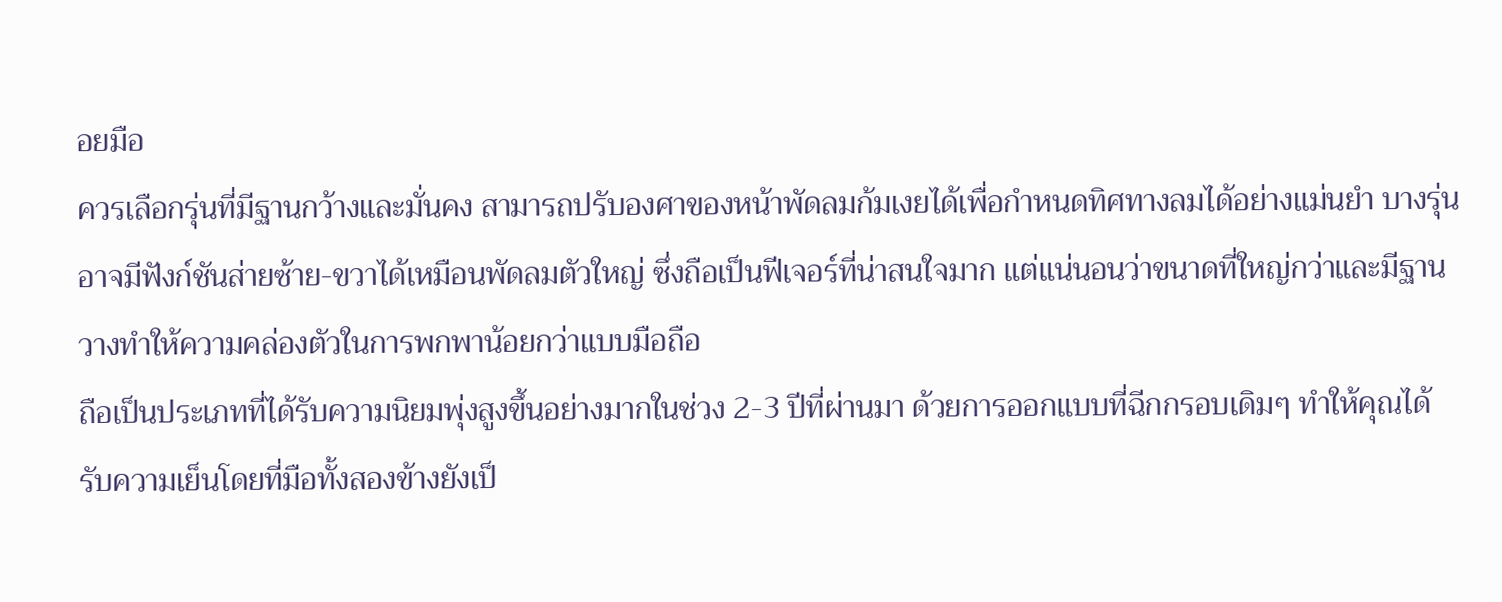อยมือ
ควรเลือกรุ่นที่มีฐานกว้างและมั่นคง สามารถปรับองศาของหน้าพัดลมก้มเงยได้เพื่อกำหนดทิศทางลมได้อย่างแม่นยำ บางรุ่นอาจมีฟังก์ชันส่ายซ้าย-ขวาได้เหมือนพัดลมตัวใหญ่ ซึ่งถือเป็นฟีเจอร์ที่น่าสนใจมาก แต่แน่นอนว่าขนาดที่ใหญ่กว่าและมีฐานวางทำให้ความคล่องตัวในการพกพาน้อยกว่าแบบมือถือ
ถือเป็นประเภทที่ได้รับความนิยมพุ่งสูงขึ้นอย่างมากในช่วง 2-3 ปีที่ผ่านมา ด้วยการออกแบบที่ฉีกกรอบเดิมๆ ทำให้คุณได้รับความเย็นโดยที่มือทั้งสองข้างยังเป็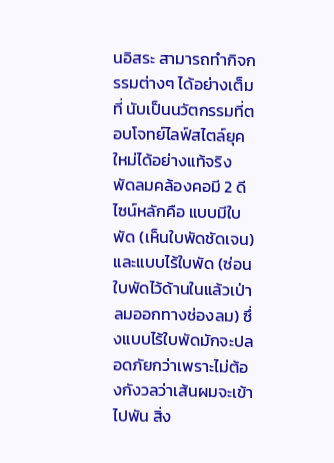นอิสระ สามารถทำกิจกรรมต่างๆ ได้อย่างเต็มที่ นับเป็นนวัตกรรมที่ตอบโจทย์ไลฟ์สไตล์ยุคใหม่ได้อย่างแท้จริง
พัดลมคล้องคอมี 2 ดีไซน์หลักคือ แบบมีใบพัด (เห็นใบพัดชัดเจน) และแบบไร้ใบพัด (ซ่อนใบพัดไว้ด้านในแล้วเป่าลมออกทางช่องลม) ซึ่งแบบไร้ใบพัดมักจะปลอดภัยกว่าเพราะไม่ต้องกังวลว่าเส้นผมจะเข้าไปพัน สิ่ง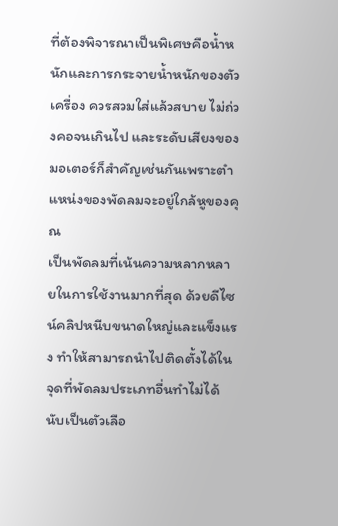ที่ต้องพิจารณาเป็นพิเศษคือน้ำหนักและการกระจายน้ำหนักของตัวเครื่อง ควรสวมใส่แล้วสบาย ไม่ถ่วงคอจนเกินไป และระดับเสียงของมอเตอร์ก็สำคัญเช่นกันเพราะตำแหน่งของพัดลมจะอยู่ใกล้หูของคุณ
เป็นพัดลมที่เน้นความหลากหลายในการใช้งานมากที่สุด ด้วยดีไซน์คลิปหนีบขนาดใหญ่และแข็งแรง ทำให้สามารถนำไปติดตั้งได้ในจุดที่พัดลมประเภทอื่นทำไม่ได้ นับเป็นตัวเลือ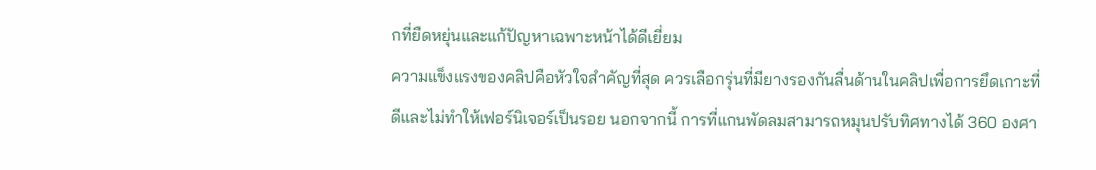กที่ยืดหยุ่นและแก้ปัญหาเฉพาะหน้าได้ดีเยี่ยม
ความแข็งแรงของคลิปคือหัวใจสำคัญที่สุด ควรเลือกรุ่นที่มียางรองกันลื่นด้านในคลิปเพื่อการยึดเกาะที่ดีและไม่ทำให้เฟอร์นิเจอร์เป็นรอย นอกจากนี้ การที่แกนพัดลมสามารถหมุนปรับทิศทางได้ 360 องศา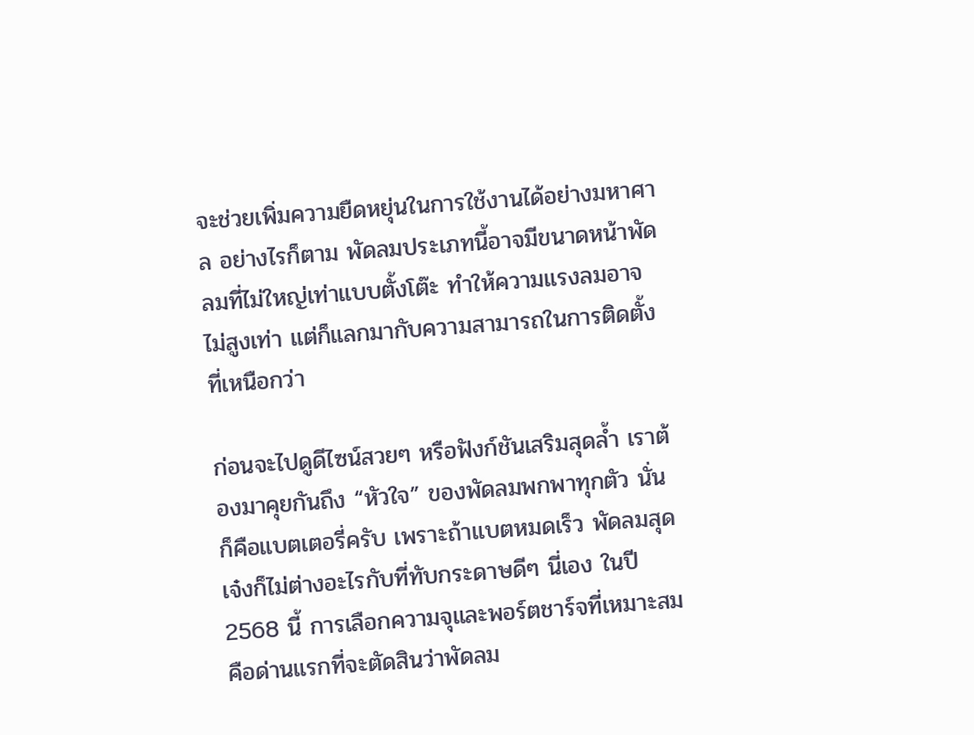จะช่วยเพิ่มความยืดหยุ่นในการใช้งานได้อย่างมหาศาล อย่างไรก็ตาม พัดลมประเภทนี้อาจมีขนาดหน้าพัดลมที่ไม่ใหญ่เท่าแบบตั้งโต๊ะ ทำให้ความแรงลมอาจไม่สูงเท่า แต่ก็แลกมากับความสามารถในการติดตั้งที่เหนือกว่า

ก่อนจะไปดูดีไซน์สวยๆ หรือฟังก์ชันเสริมสุดล้ำ เราต้องมาคุยกันถึง “หัวใจ” ของพัดลมพกพาทุกตัว นั่นก็คือแบตเตอรี่ครับ เพราะถ้าแบตหมดเร็ว พัดลมสุดเจ๋งก็ไม่ต่างอะไรกับที่ทับกระดาษดีๆ นี่เอง ในปี 2568 นี้ การเลือกความจุและพอร์ตชาร์จที่เหมาะสม คือด่านแรกที่จะตัดสินว่าพัดลม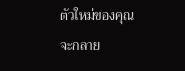ตัวใหม่ของคุณจะกลาย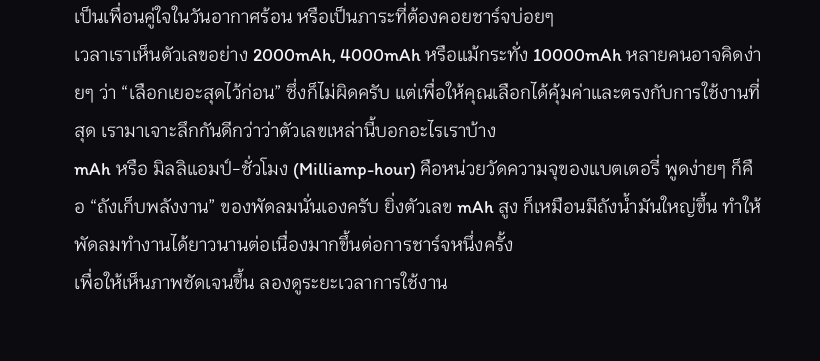เป็นเพื่อนคู่ใจในวันอากาศร้อน หรือเป็นภาระที่ต้องคอยชาร์จบ่อยๆ
เวลาเราเห็นตัวเลขอย่าง 2000mAh, 4000mAh หรือแม้กระทั่ง 10000mAh หลายคนอาจคิดง่ายๆ ว่า “เลือกเยอะสุดไว้ก่อน” ซึ่งก็ไม่ผิดครับ แต่เพื่อให้คุณเลือกได้คุ้มค่าและตรงกับการใช้งานที่สุด เรามาเจาะลึกกันดีกว่าว่าตัวเลขเหล่านี้บอกอะไรเราบ้าง
mAh หรือ มิลลิแอมป์-ชั่วโมง (Milliamp-hour) คือหน่วยวัดความจุของแบตเตอรี่ พูดง่ายๆ ก็คือ “ถังเก็บพลังงาน” ของพัดลมนั่นเองครับ ยิ่งตัวเลข mAh สูง ก็เหมือนมีถังน้ำมันใหญ่ขึ้น ทำให้พัดลมทำงานได้ยาวนานต่อเนื่องมากขึ้นต่อการชาร์จหนึ่งครั้ง
เพื่อให้เห็นภาพชัดเจนขึ้น ลองดูระยะเวลาการใช้งาน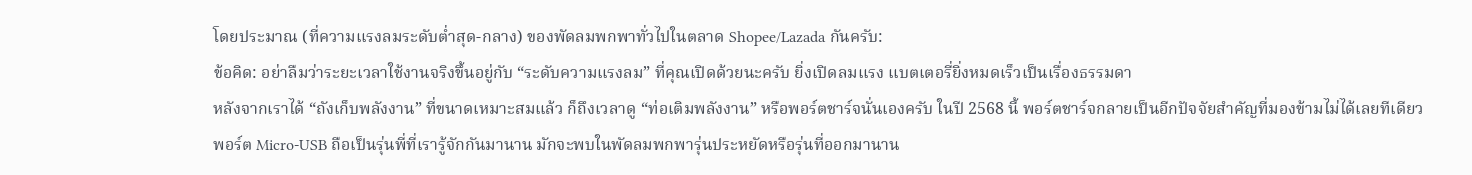โดยประมาณ (ที่ความแรงลมระดับต่ำสุด-กลาง) ของพัดลมพกพาทั่วไปในตลาด Shopee/Lazada กันครับ:
ข้อคิด: อย่าลืมว่าระยะเวลาใช้งานจริงขึ้นอยู่กับ “ระดับความแรงลม” ที่คุณเปิดด้วยนะครับ ยิ่งเปิดลมแรง แบตเตอรี่ยิ่งหมดเร็วเป็นเรื่องธรรมดา
หลังจากเราได้ “ถังเก็บพลังงาน” ที่ขนาดเหมาะสมแล้ว ก็ถึงเวลาดู “ท่อเติมพลังงาน” หรือพอร์ตชาร์จนั่นเองครับ ในปี 2568 นี้ พอร์ตชาร์จกลายเป็นอีกปัจจัยสำคัญที่มองข้ามไม่ได้เลยทีเดียว
พอร์ต Micro-USB ถือเป็นรุ่นพี่ที่เรารู้จักกันมานาน มักจะพบในพัดลมพกพารุ่นประหยัดหรือรุ่นที่ออกมานาน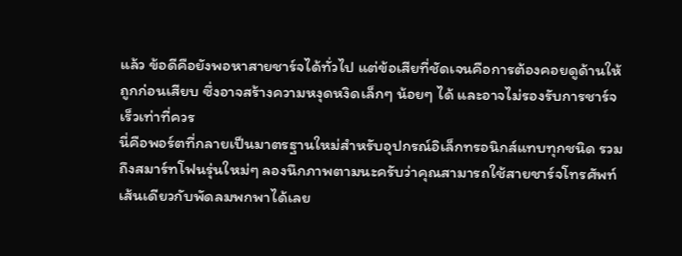แล้ว ข้อดีคือยังพอหาสายชาร์จได้ทั่วไป แต่ข้อเสียที่ชัดเจนคือการต้องคอยดูด้านให้ถูกก่อนเสียบ ซึ่งอาจสร้างความหงุดหงิดเล็กๆ น้อยๆ ได้ และอาจไม่รองรับการชาร์จเร็วเท่าที่ควร
นี่คือพอร์ตที่กลายเป็นมาตรฐานใหม่สำหรับอุปกรณ์อิเล็กทรอนิกส์แทบทุกชนิด รวมถึงสมาร์ทโฟนรุ่นใหม่ๆ ลองนึกภาพตามนะครับว่าคุณสามารถใช้สายชาร์จโทรศัพท์เส้นเดียวกับพัดลมพกพาได้เลย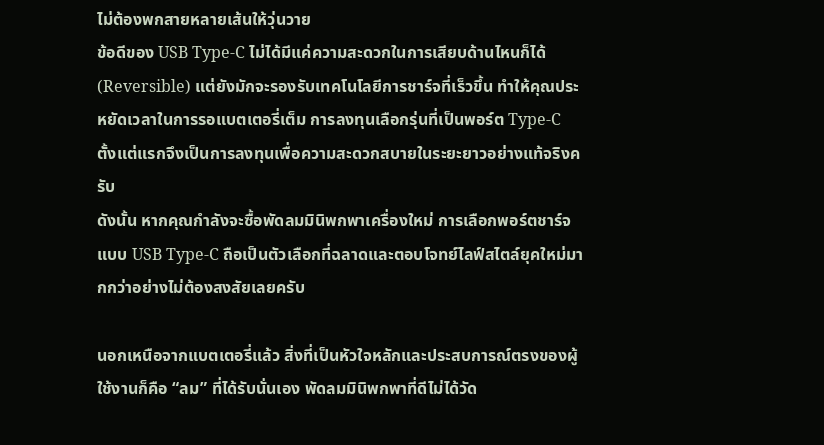ไม่ต้องพกสายหลายเส้นให้วุ่นวาย
ข้อดีของ USB Type-C ไม่ได้มีแค่ความสะดวกในการเสียบด้านไหนก็ได้ (Reversible) แต่ยังมักจะรองรับเทคโนโลยีการชาร์จที่เร็วขึ้น ทำให้คุณประหยัดเวลาในการรอแบตเตอรี่เต็ม การลงทุนเลือกรุ่นที่เป็นพอร์ต Type-C ตั้งแต่แรกจึงเป็นการลงทุนเพื่อความสะดวกสบายในระยะยาวอย่างแท้จริงครับ
ดังนั้น หากคุณกำลังจะซื้อพัดลมมินิพกพาเครื่องใหม่ การเลือกพอร์ตชาร์จแบบ USB Type-C ถือเป็นตัวเลือกที่ฉลาดและตอบโจทย์ไลฟ์สไตล์ยุคใหม่มากกว่าอย่างไม่ต้องสงสัยเลยครับ

นอกเหนือจากแบตเตอรี่แล้ว สิ่งที่เป็นหัวใจหลักและประสบการณ์ตรงของผู้ใช้งานก็คือ “ลม” ที่ได้รับนั่นเอง พัดลมมินิพกพาที่ดีไม่ได้วัด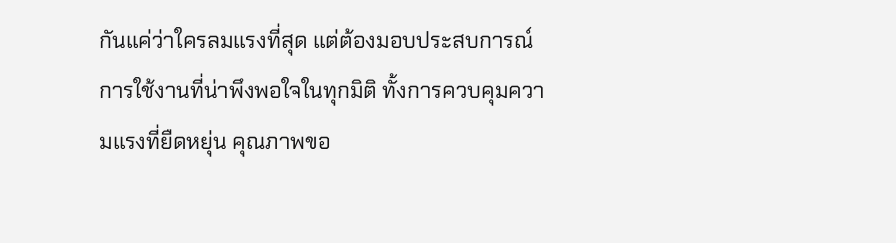กันแค่ว่าใครลมแรงที่สุด แต่ต้องมอบประสบการณ์การใช้งานที่น่าพึงพอใจในทุกมิติ ทั้งการควบคุมความแรงที่ยืดหยุ่น คุณภาพขอ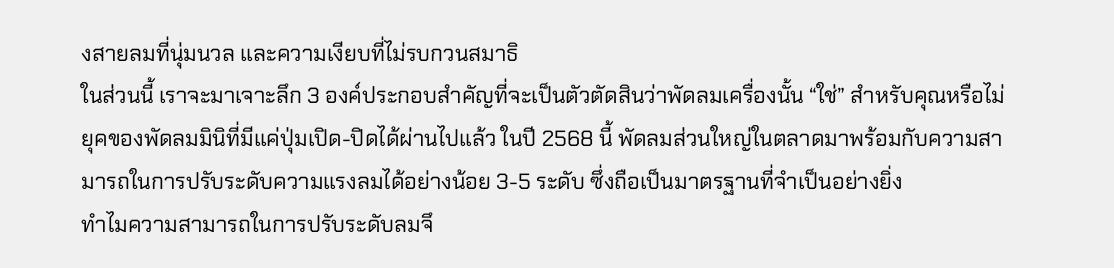งสายลมที่นุ่มนวล และความเงียบที่ไม่รบกวนสมาธิ
ในส่วนนี้ เราจะมาเจาะลึก 3 องค์ประกอบสำคัญที่จะเป็นตัวตัดสินว่าพัดลมเครื่องนั้น “ใช่” สำหรับคุณหรือไม่
ยุคของพัดลมมินิที่มีแค่ปุ่มเปิด-ปิดได้ผ่านไปแล้ว ในปี 2568 นี้ พัดลมส่วนใหญ่ในตลาดมาพร้อมกับความสามารถในการปรับระดับความแรงลมได้อย่างน้อย 3-5 ระดับ ซึ่งถือเป็นมาตรฐานที่จำเป็นอย่างยิ่ง
ทำไมความสามารถในการปรับระดับลมจึ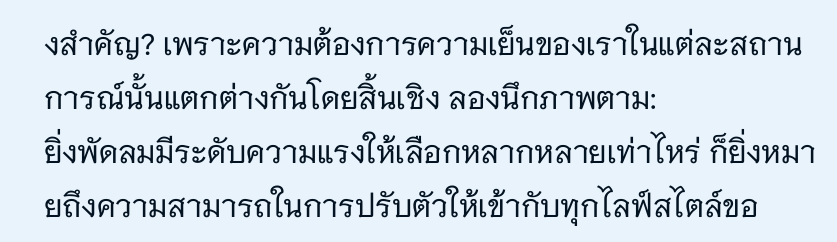งสำคัญ? เพราะความต้องการความเย็นของเราในแต่ละสถานการณ์นั้นแตกต่างกันโดยสิ้นเชิง ลองนึกภาพตาม:
ยิ่งพัดลมมีระดับความแรงให้เลือกหลากหลายเท่าไหร่ ก็ยิ่งหมายถึงความสามารถในการปรับตัวให้เข้ากับทุกไลฟ์สไตล์ขอ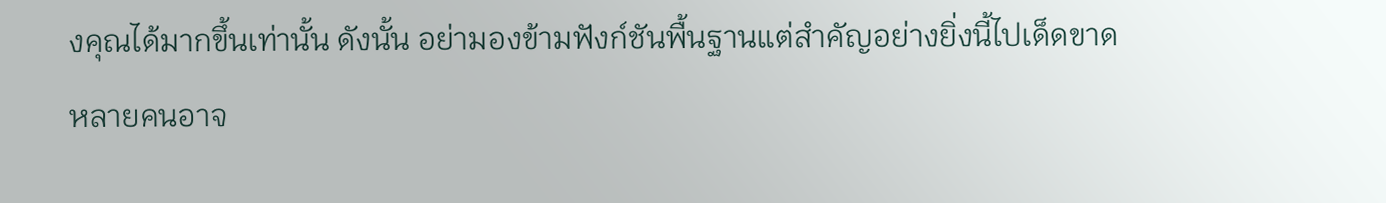งคุณได้มากขึ้นเท่านั้น ดังนั้น อย่ามองข้ามฟังก์ชันพื้นฐานแต่สำคัญอย่างยิ่งนี้ไปเด็ดขาด
หลายคนอาจ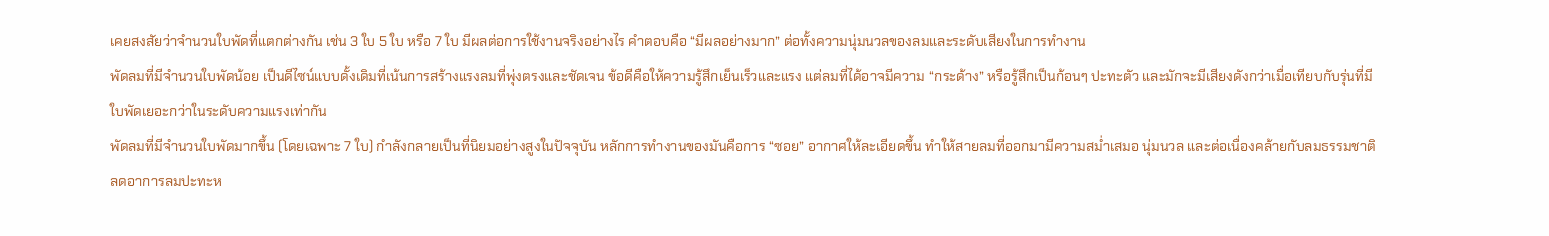เคยสงสัยว่าจำนวนใบพัดที่แตกต่างกัน เช่น 3 ใบ 5 ใบ หรือ 7 ใบ มีผลต่อการใช้งานจริงอย่างไร คำตอบคือ “มีผลอย่างมาก” ต่อทั้งความนุ่มนวลของลมและระดับเสียงในการทำงาน
พัดลมที่มีจำนวนใบพัดน้อย เป็นดีไซน์แบบดั้งเดิมที่เน้นการสร้างแรงลมที่พุ่งตรงและชัดเจน ข้อดีคือให้ความรู้สึกเย็นเร็วและแรง แต่ลมที่ได้อาจมีความ “กระด้าง” หรือรู้สึกเป็นก้อนๆ ปะทะตัว และมักจะมีเสียงดังกว่าเมื่อเทียบกับรุ่นที่มีใบพัดเยอะกว่าในระดับความแรงเท่ากัน
พัดลมที่มีจำนวนใบพัดมากขึ้น (โดยเฉพาะ 7 ใบ) กำลังกลายเป็นที่นิยมอย่างสูงในปัจจุบัน หลักการทำงานของมันคือการ “ซอย” อากาศให้ละเอียดขึ้น ทำให้สายลมที่ออกมามีความสม่ำเสมอ นุ่มนวล และต่อเนื่องคล้ายกับลมธรรมชาติ ลดอาการลมปะทะห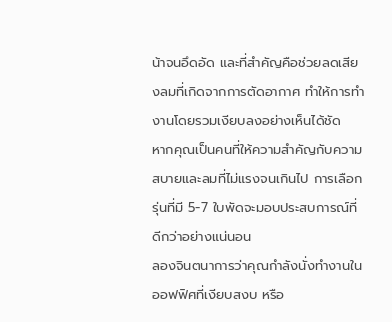น้าจนอึดอัด และที่สำคัญคือช่วยลดเสียงลมที่เกิดจากการตัดอากาศ ทำให้การทำงานโดยรวมเงียบลงอย่างเห็นได้ชัด
หากคุณเป็นคนที่ให้ความสำคัญกับความสบายและลมที่ไม่แรงจนเกินไป การเลือกรุ่นที่มี 5-7 ใบพัดจะมอบประสบการณ์ที่ดีกว่าอย่างแน่นอน
ลองจินตนาการว่าคุณกำลังนั่งทำงานในออฟฟิศที่เงียบสงบ หรือ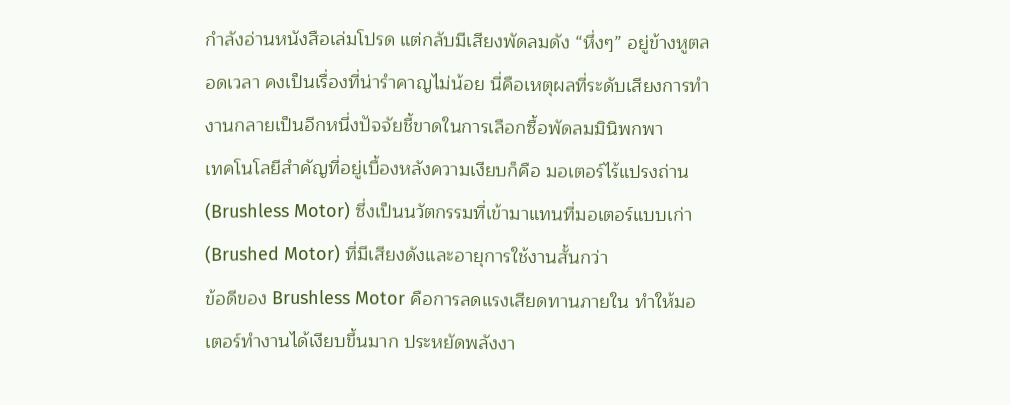กำลังอ่านหนังสือเล่มโปรด แต่กลับมีเสียงพัดลมดัง “หึ่งๆ” อยู่ข้างหูตลอดเวลา คงเป็นเรื่องที่น่ารำคาญไม่น้อย นี่คือเหตุผลที่ระดับเสียงการทำงานกลายเป็นอีกหนึ่งปัจจัยชี้ขาดในการเลือกซื้อพัดลมมินิพกพา
เทคโนโลยีสำคัญที่อยู่เบื้องหลังความเงียบก็คือ มอเตอร์ไร้แปรงถ่าน (Brushless Motor) ซึ่งเป็นนวัตกรรมที่เข้ามาแทนที่มอเตอร์แบบเก่า (Brushed Motor) ที่มีเสียงดังและอายุการใช้งานสั้นกว่า
ข้อดีของ Brushless Motor คือการลดแรงเสียดทานภายใน ทำให้มอเตอร์ทำงานได้เงียบขึ้นมาก ประหยัดพลังงา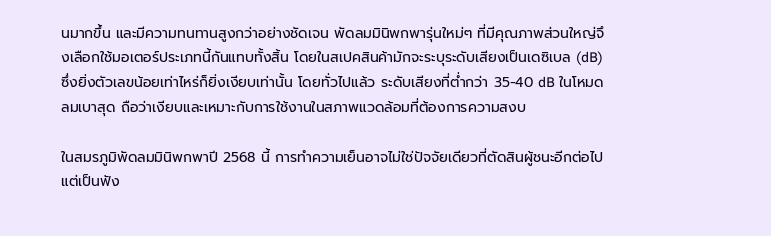นมากขึ้น และมีความทนทานสูงกว่าอย่างชัดเจน พัดลมมินิพกพารุ่นใหม่ๆ ที่มีคุณภาพส่วนใหญ่จึงเลือกใช้มอเตอร์ประเภทนี้กันแทบทั้งสิ้น โดยในสเปคสินค้ามักจะระบุระดับเสียงเป็นเดซิเบล (dB) ซึ่งยิ่งตัวเลขน้อยเท่าไหร่ก็ยิ่งเงียบเท่านั้น โดยทั่วไปแล้ว ระดับเสียงที่ต่ำกว่า 35-40 dB ในโหมดลมเบาสุด ถือว่าเงียบและเหมาะกับการใช้งานในสภาพแวดล้อมที่ต้องการความสงบ

ในสมรภูมิพัดลมมินิพกพาปี 2568 นี้ การทำความเย็นอาจไม่ใช่ปัจจัยเดียวที่ตัดสินผู้ชนะอีกต่อไป แต่เป็นฟัง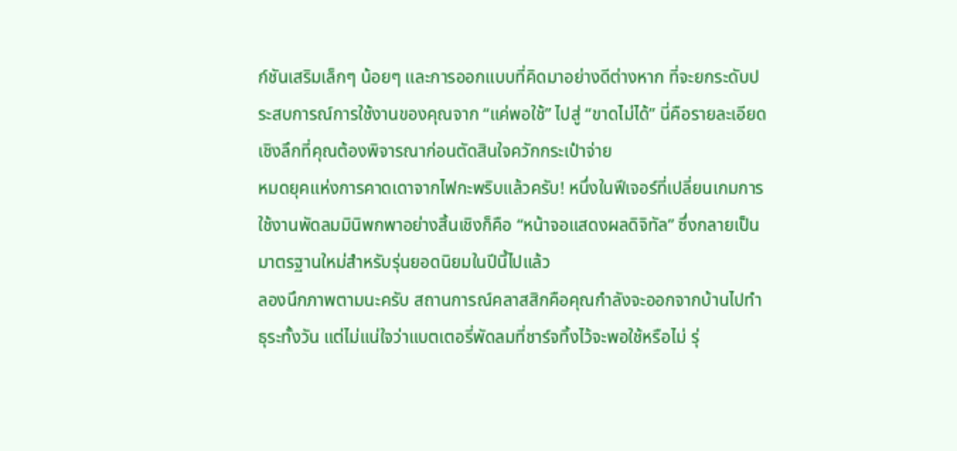ก์ชันเสริมเล็กๆ น้อยๆ และการออกแบบที่คิดมาอย่างดีต่างหาก ที่จะยกระดับประสบการณ์การใช้งานของคุณจาก “แค่พอใช้” ไปสู่ “ขาดไม่ได้” นี่คือรายละเอียดเชิงลึกที่คุณต้องพิจารณาก่อนตัดสินใจควักกระเป๋าจ่าย
หมดยุคแห่งการคาดเดาจากไฟกะพริบแล้วครับ! หนึ่งในฟีเจอร์ที่เปลี่ยนเกมการใช้งานพัดลมมินิพกพาอย่างสิ้นเชิงก็คือ “หน้าจอแสดงผลดิจิทัล” ซึ่งกลายเป็นมาตรฐานใหม่สำหรับรุ่นยอดนิยมในปีนี้ไปแล้ว
ลองนึกภาพตามนะครับ สถานการณ์คลาสสิกคือคุณกำลังจะออกจากบ้านไปทำธุระทั้งวัน แต่ไม่แน่ใจว่าแบตเตอรี่พัดลมที่ชาร์จทิ้งไว้จะพอใช้หรือไม่ รุ่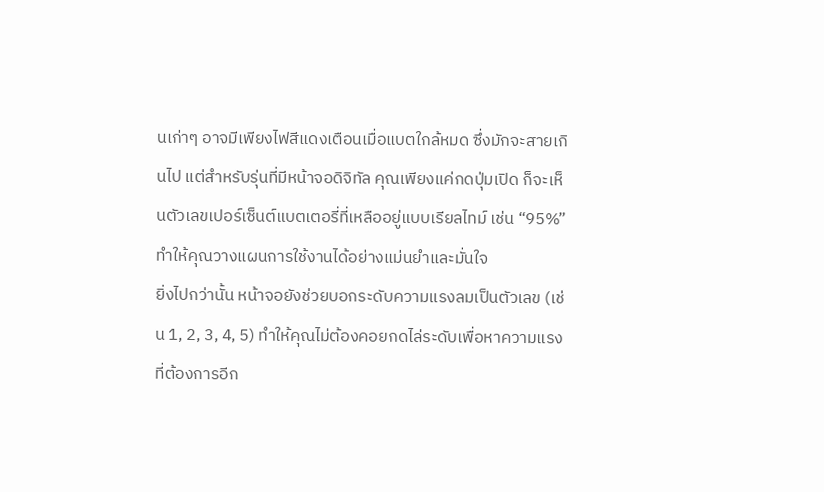นเก่าๆ อาจมีเพียงไฟสีแดงเตือนเมื่อแบตใกล้หมด ซึ่งมักจะสายเกินไป แต่สำหรับรุ่นที่มีหน้าจอดิจิทัล คุณเพียงแค่กดปุ่มเปิด ก็จะเห็นตัวเลขเปอร์เซ็นต์แบตเตอรี่ที่เหลืออยู่แบบเรียลไทม์ เช่น “95%” ทำให้คุณวางแผนการใช้งานได้อย่างแม่นยำและมั่นใจ
ยิ่งไปกว่านั้น หน้าจอยังช่วยบอกระดับความแรงลมเป็นตัวเลข (เช่น 1, 2, 3, 4, 5) ทำให้คุณไม่ต้องคอยกดไล่ระดับเพื่อหาความแรงที่ต้องการอีก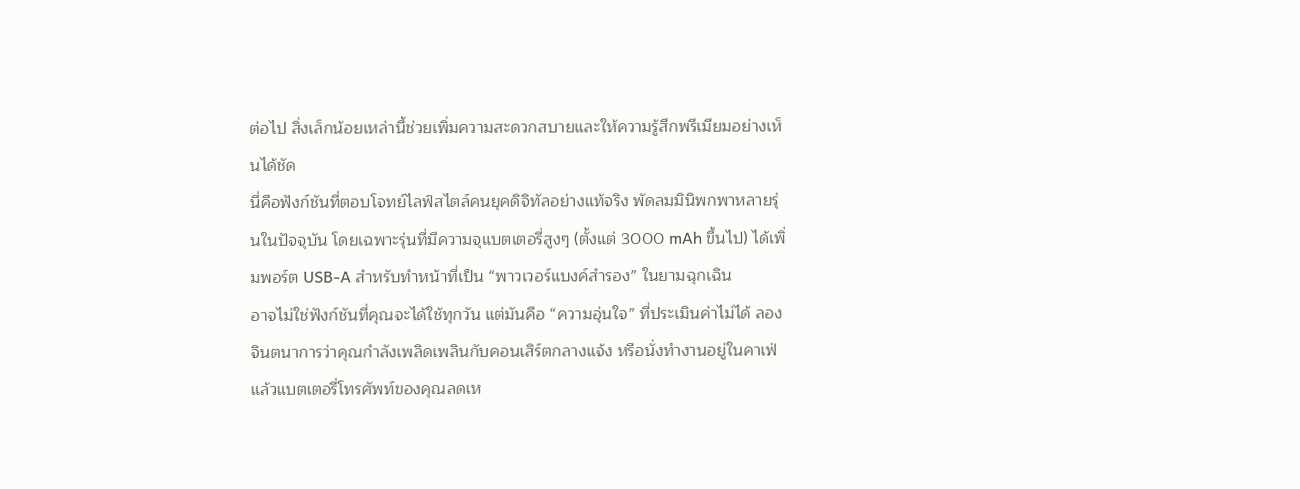ต่อไป สิ่งเล็กน้อยเหล่านี้ช่วยเพิ่มความสะดวกสบายและให้ความรู้สึกพรีเมียมอย่างเห็นได้ชัด
นี่คือฟังก์ชันที่ตอบโจทย์ไลฟ์สไตล์คนยุคดิจิทัลอย่างแท้จริง พัดลมมินิพกพาหลายรุ่นในปัจจุบัน โดยเฉพาะรุ่นที่มีความจุแบตเตอรี่สูงๆ (ตั้งแต่ 3000 mAh ขึ้นไป) ได้เพิ่มพอร์ต USB-A สำหรับทำหน้าที่เป็น “พาวเวอร์แบงค์สำรอง” ในยามฉุกเฉิน
อาจไม่ใช่ฟังก์ชันที่คุณจะได้ใช้ทุกวัน แต่มันคือ “ความอุ่นใจ” ที่ประเมินค่าไม่ได้ ลองจินตนาการว่าคุณกำลังเพลิดเพลินกับคอนเสิร์ตกลางแจ้ง หรือนั่งทำงานอยู่ในคาเฟ่ แล้วแบตเตอรี่โทรศัพท์ของคุณลดเห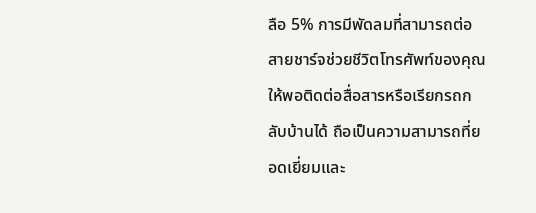ลือ 5% การมีพัดลมที่สามารถต่อสายชาร์จช่วยชีวิตโทรศัพท์ของคุณให้พอติดต่อสื่อสารหรือเรียกรถกลับบ้านได้ ถือเป็นความสามารถที่ยอดเยี่ยมและ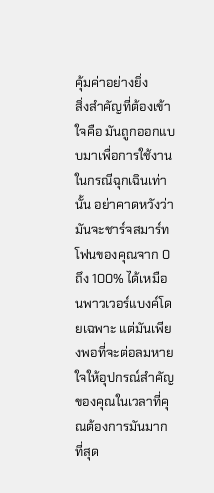คุ้มค่าอย่างยิ่ง
สิ่งสำคัญที่ต้องเข้าใจคือ มันถูกออกแบบมาเพื่อการใช้งานในกรณีฉุกเฉินเท่านั้น อย่าคาดหวังว่ามันจะชาร์จสมาร์ทโฟนของคุณจาก 0 ถึง 100% ได้เหมือนพาวเวอร์แบงค์โดยเฉพาะ แต่มันเพียงพอที่จะต่อลมหายใจให้อุปกรณ์สำคัญของคุณในเวลาที่คุณต้องการมันมากที่สุด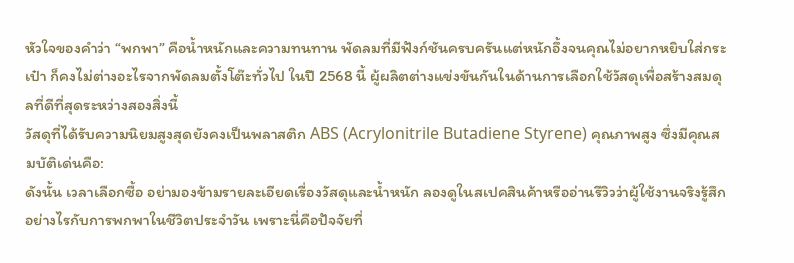หัวใจของคำว่า “พกพา” คือน้ำหนักและความทนทาน พัดลมที่มีฟังก์ชันครบครันแต่หนักอึ้งจนคุณไม่อยากหยิบใส่กระเป๋า ก็คงไม่ต่างอะไรจากพัดลมตั้งโต๊ะทั่วไป ในปี 2568 นี้ ผู้ผลิตต่างแข่งขันกันในด้านการเลือกใช้วัสดุเพื่อสร้างสมดุลที่ดีที่สุดระหว่างสองสิ่งนี้
วัสดุที่ได้รับความนิยมสูงสุดยังคงเป็นพลาสติก ABS (Acrylonitrile Butadiene Styrene) คุณภาพสูง ซึ่งมีคุณสมบัติเด่นคือ:
ดังนั้น เวลาเลือกซื้อ อย่ามองข้ามรายละเอียดเรื่องวัสดุและน้ำหนัก ลองดูในสเปคสินค้าหรืออ่านรีวิวว่าผู้ใช้งานจริงรู้สึกอย่างไรกับการพกพาในชีวิตประจำวัน เพราะนี่คือปัจจัยที่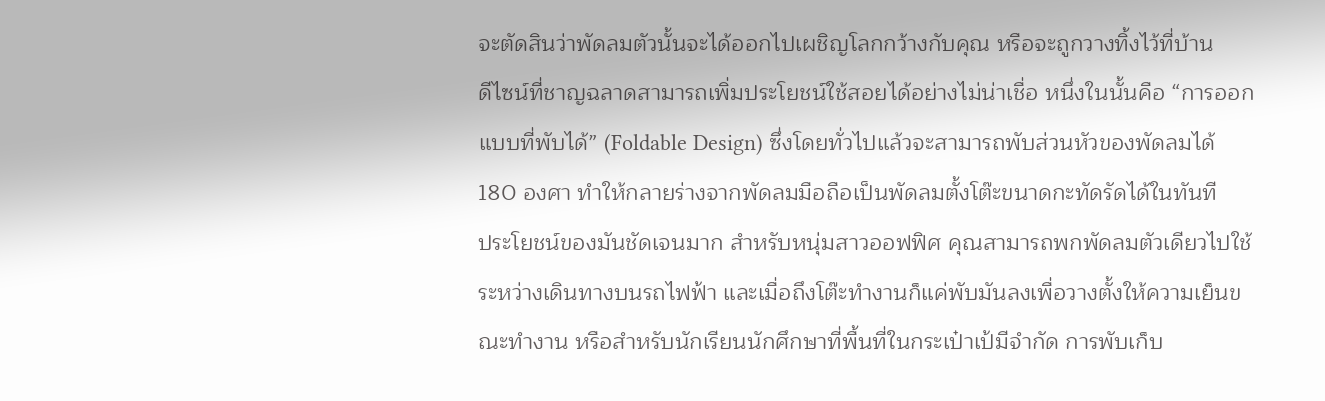จะตัดสินว่าพัดลมตัวนั้นจะได้ออกไปเผชิญโลกกว้างกับคุณ หรือจะถูกวางทิ้งไว้ที่บ้าน
ดีไซน์ที่ชาญฉลาดสามารถเพิ่มประโยชน์ใช้สอยได้อย่างไม่น่าเชื่อ หนึ่งในนั้นคือ “การออกแบบที่พับได้” (Foldable Design) ซึ่งโดยทั่วไปแล้วจะสามารถพับส่วนหัวของพัดลมได้ 180 องศา ทำให้กลายร่างจากพัดลมมือถือเป็นพัดลมตั้งโต๊ะขนาดกะทัดรัดได้ในทันที
ประโยชน์ของมันชัดเจนมาก สำหรับหนุ่มสาวออฟฟิศ คุณสามารถพกพัดลมตัวเดียวไปใช้ระหว่างเดินทางบนรถไฟฟ้า และเมื่อถึงโต๊ะทำงานก็แค่พับมันลงเพื่อวางตั้งให้ความเย็นขณะทำงาน หรือสำหรับนักเรียนนักศึกษาที่พื้นที่ในกระเป๋าเป้มีจำกัด การพับเก็บ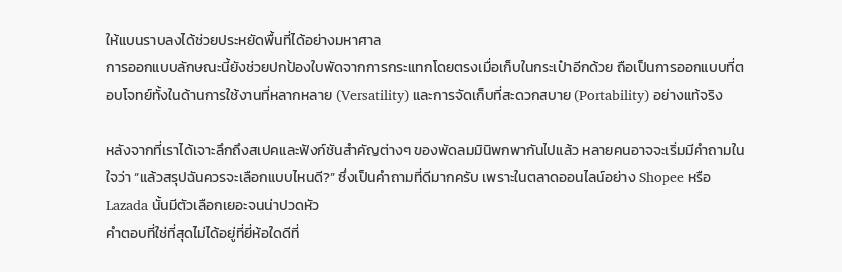ให้แบนราบลงได้ช่วยประหยัดพื้นที่ได้อย่างมหาศาล
การออกแบบลักษณะนี้ยังช่วยปกป้องใบพัดจากการกระแทกโดยตรงเมื่อเก็บในกระเป๋าอีกด้วย ถือเป็นการออกแบบที่ตอบโจทย์ทั้งในด้านการใช้งานที่หลากหลาย (Versatility) และการจัดเก็บที่สะดวกสบาย (Portability) อย่างแท้จริง

หลังจากที่เราได้เจาะลึกถึงสเปคและฟังก์ชันสำคัญต่างๆ ของพัดลมมินิพกพากันไปแล้ว หลายคนอาจจะเริ่มมีคำถามในใจว่า “แล้วสรุปฉันควรจะเลือกแบบไหนดี?” ซึ่งเป็นคำถามที่ดีมากครับ เพราะในตลาดออนไลน์อย่าง Shopee หรือ Lazada นั้นมีตัวเลือกเยอะจนน่าปวดหัว
คำตอบที่ใช่ที่สุดไม่ได้อยู่ที่ยี่ห้อใดดีที่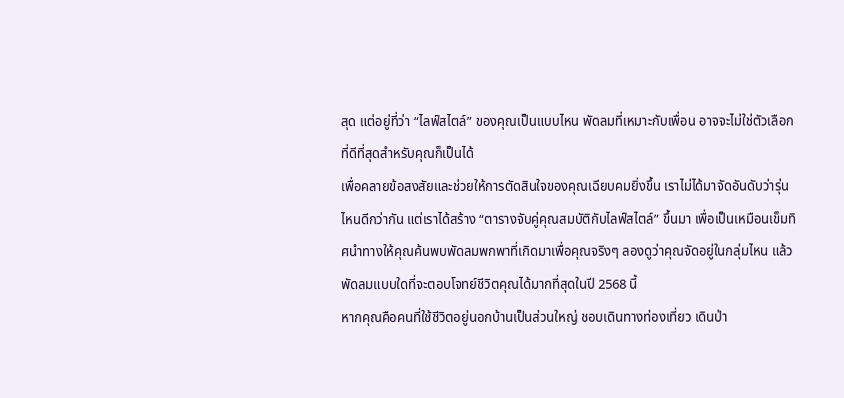สุด แต่อยู่ที่ว่า “ไลฟ์สไตล์” ของคุณเป็นแบบไหน พัดลมที่เหมาะกับเพื่อน อาจจะไม่ใช่ตัวเลือกที่ดีที่สุดสำหรับคุณก็เป็นได้
เพื่อคลายข้อสงสัยและช่วยให้การตัดสินใจของคุณเฉียบคมยิ่งขึ้น เราไม่ได้มาจัดอันดับว่ารุ่นไหนดีกว่ากัน แต่เราได้สร้าง “ตารางจับคู่คุณสมบัติกับไลฟ์สไตล์” ขึ้นมา เพื่อเป็นเหมือนเข็มทิศนำทางให้คุณค้นพบพัดลมพกพาที่เกิดมาเพื่อคุณจริงๆ ลองดูว่าคุณจัดอยู่ในกลุ่มไหน แล้วพัดลมแบบใดที่จะตอบโจทย์ชีวิตคุณได้มากที่สุดในปี 2568 นี้
หากคุณคือคนที่ใช้ชีวิตอยู่นอกบ้านเป็นส่วนใหญ่ ชอบเดินทางท่องเที่ยว เดินป่า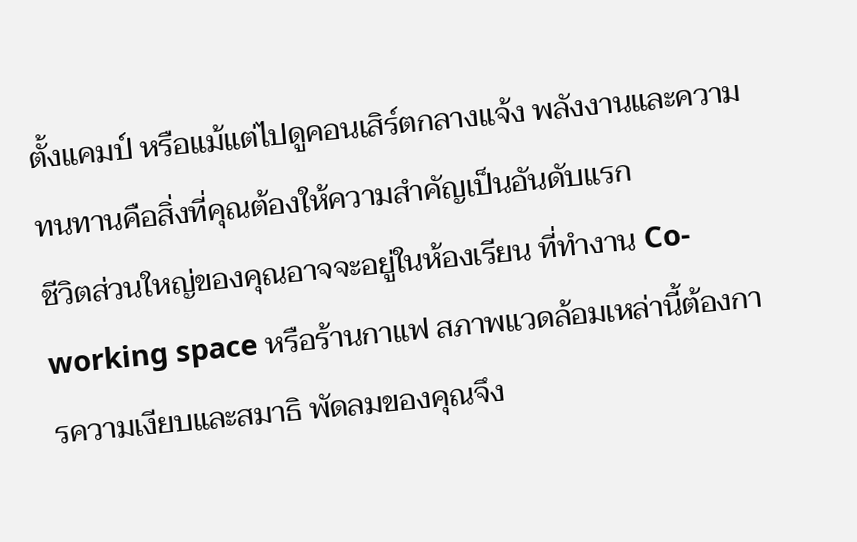ตั้งแคมป์ หรือแม้แต่ไปดูคอนเสิร์ตกลางแจ้ง พลังงานและความทนทานคือสิ่งที่คุณต้องให้ความสำคัญเป็นอันดับแรก
ชีวิตส่วนใหญ่ของคุณอาจจะอยู่ในห้องเรียน ที่ทำงาน Co-working space หรือร้านกาแฟ สภาพแวดล้อมเหล่านี้ต้องการความเงียบและสมาธิ พัดลมของคุณจึง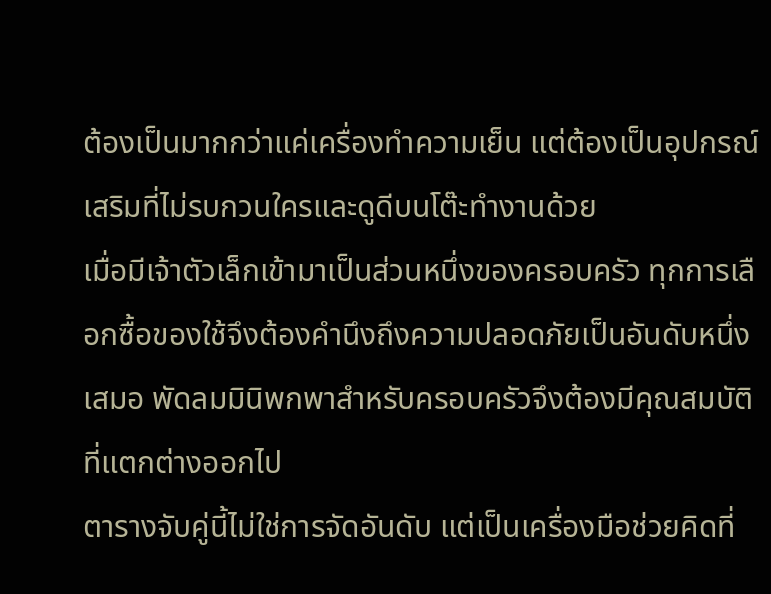ต้องเป็นมากกว่าแค่เครื่องทำความเย็น แต่ต้องเป็นอุปกรณ์เสริมที่ไม่รบกวนใครและดูดีบนโต๊ะทำงานด้วย
เมื่อมีเจ้าตัวเล็กเข้ามาเป็นส่วนหนึ่งของครอบครัว ทุกการเลือกซื้อของใช้จึงต้องคำนึงถึงความปลอดภัยเป็นอันดับหนึ่งเสมอ พัดลมมินิพกพาสำหรับครอบครัวจึงต้องมีคุณสมบัติที่แตกต่างออกไป
ตารางจับคู่นี้ไม่ใช่การจัดอันดับ แต่เป็นเครื่องมือช่วยคิดที่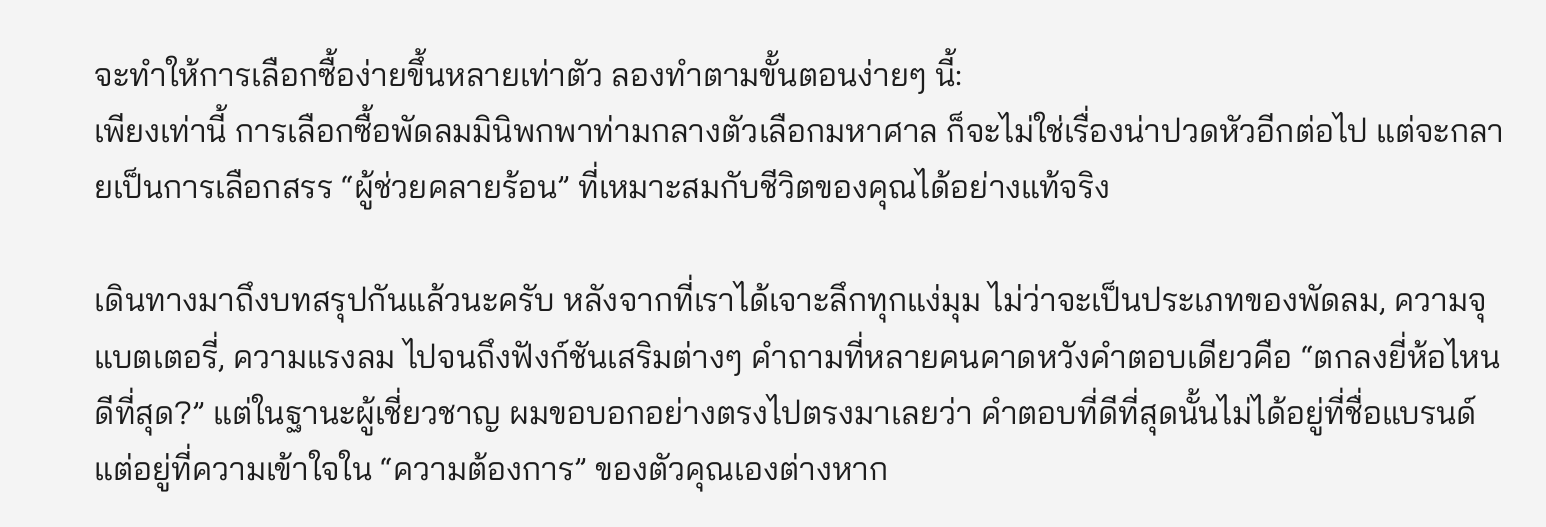จะทำให้การเลือกซื้อง่ายขึ้นหลายเท่าตัว ลองทำตามขั้นตอนง่ายๆ นี้:
เพียงเท่านี้ การเลือกซื้อพัดลมมินิพกพาท่ามกลางตัวเลือกมหาศาล ก็จะไม่ใช่เรื่องน่าปวดหัวอีกต่อไป แต่จะกลายเป็นการเลือกสรร “ผู้ช่วยคลายร้อน” ที่เหมาะสมกับชีวิตของคุณได้อย่างแท้จริง

เดินทางมาถึงบทสรุปกันแล้วนะครับ หลังจากที่เราได้เจาะลึกทุกแง่มุม ไม่ว่าจะเป็นประเภทของพัดลม, ความจุแบตเตอรี่, ความแรงลม ไปจนถึงฟังก์ชันเสริมต่างๆ คำถามที่หลายคนคาดหวังคำตอบเดียวคือ “ตกลงยี่ห้อไหนดีที่สุด?” แต่ในฐานะผู้เชี่ยวชาญ ผมขอบอกอย่างตรงไปตรงมาเลยว่า คำตอบที่ดีที่สุดนั้นไม่ได้อยู่ที่ชื่อแบรนด์ แต่อยู่ที่ความเข้าใจใน “ความต้องการ” ของตัวคุณเองต่างหาก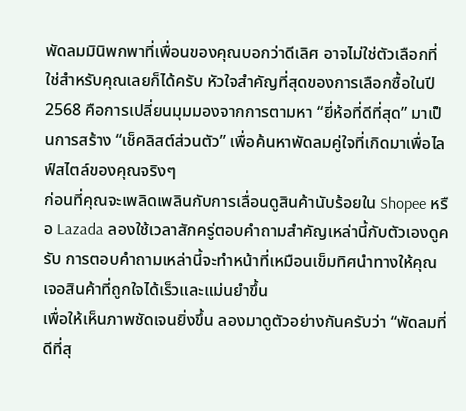พัดลมมินิพกพาที่เพื่อนของคุณบอกว่าดีเลิศ อาจไม่ใช่ตัวเลือกที่ใช่สำหรับคุณเลยก็ได้ครับ หัวใจสำคัญที่สุดของการเลือกซื้อในปี 2568 คือการเปลี่ยนมุมมองจากการตามหา “ยี่ห้อที่ดีที่สุด” มาเป็นการสร้าง “เช็คลิสต์ส่วนตัว” เพื่อค้นหาพัดลมคู่ใจที่เกิดมาเพื่อไลฟ์สไตล์ของคุณจริงๆ
ก่อนที่คุณจะเพลิดเพลินกับการเลื่อนดูสินค้านับร้อยใน Shopee หรือ Lazada ลองใช้เวลาสักครู่ตอบคำถามสำคัญเหล่านี้กับตัวเองดูครับ การตอบคำถามเหล่านี้จะทำหน้าที่เหมือนเข็มทิศนำทางให้คุณเจอสินค้าที่ถูกใจได้เร็วและแม่นยำขึ้น
เพื่อให้เห็นภาพชัดเจนยิ่งขึ้น ลองมาดูตัวอย่างกันครับว่า “พัดลมที่ดีที่สุ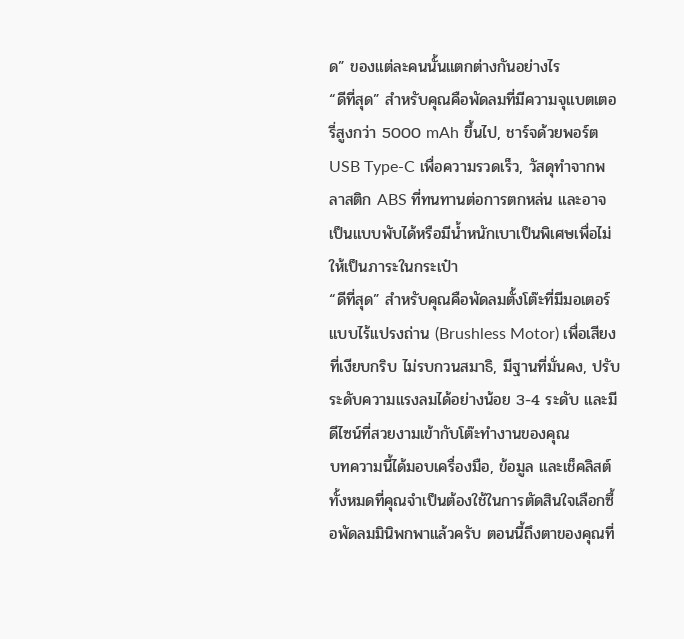ด” ของแต่ละคนนั้นแตกต่างกันอย่างไร
“ดีที่สุด” สำหรับคุณคือพัดลมที่มีความจุแบตเตอรี่สูงกว่า 5000 mAh ขึ้นไป, ชาร์จด้วยพอร์ต USB Type-C เพื่อความรวดเร็ว, วัสดุทำจากพลาสติก ABS ที่ทนทานต่อการตกหล่น และอาจเป็นแบบพับได้หรือมีน้ำหนักเบาเป็นพิเศษเพื่อไม่ให้เป็นภาระในกระเป๋า
“ดีที่สุด” สำหรับคุณคือพัดลมตั้งโต๊ะที่มีมอเตอร์แบบไร้แปรงถ่าน (Brushless Motor) เพื่อเสียงที่เงียบกริบ ไม่รบกวนสมาธิ, มีฐานที่มั่นคง, ปรับระดับความแรงลมได้อย่างน้อย 3-4 ระดับ และมีดีไซน์ที่สวยงามเข้ากับโต๊ะทำงานของคุณ
บทความนี้ได้มอบเครื่องมือ, ข้อมูล และเช็คลิสต์ทั้งหมดที่คุณจำเป็นต้องใช้ในการตัดสินใจเลือกซื้อพัดลมมินิพกพาแล้วครับ ตอนนี้ถึงตาของคุณที่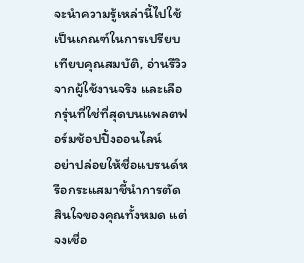จะนำความรู้เหล่านี้ไปใช้เป็นเกณฑ์ในการเปรียบเทียบคุณสมบัติ, อ่านรีวิวจากผู้ใช้งานจริง และเลือกรุ่นที่ใช่ที่สุดบนแพลตฟอร์มช้อปปิ้งออนไลน์
อย่าปล่อยให้ชื่อแบรนด์หรือกระแสมาชี้นำการตัดสินใจของคุณทั้งหมด แต่จงเชื่อ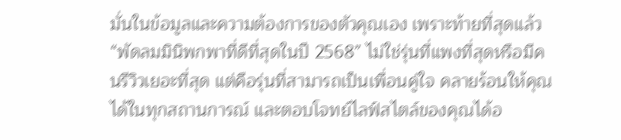มั่นในข้อมูลและความต้องการของตัวคุณเอง เพราะท้ายที่สุดแล้ว “พัดลมมินิพกพาที่ดีที่สุดในปี 2568” ไม่ใช่รุ่นที่แพงที่สุดหรือมีคนรีวิวเยอะที่สุด แต่คือรุ่นที่สามารถเป็นเพื่อนคู่ใจ คลายร้อนให้คุณได้ในทุกสถานการณ์ และตอบโจทย์ไลฟ์สไตล์ของคุณได้อ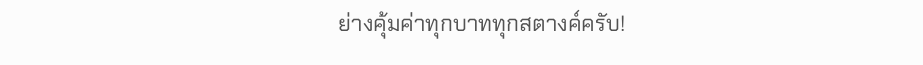ย่างคุ้มค่าทุกบาททุกสตางค์ครับ!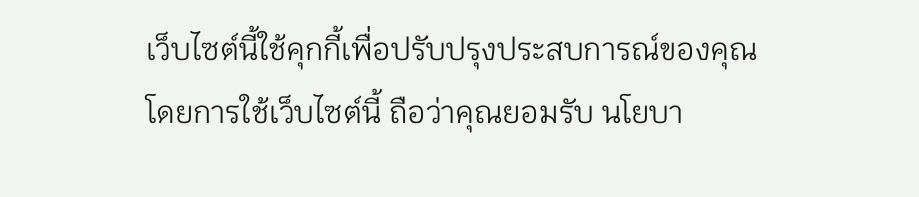เว็บไซต์นี้ใช้คุกกี้เพื่อปรับปรุงประสบการณ์ของคุณ
โดยการใช้เว็บไซต์นี้ ถือว่าคุณยอมรับ นโยบา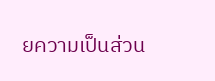ยความเป็นส่วน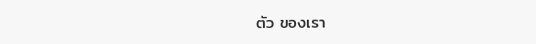ตัว ของเรา